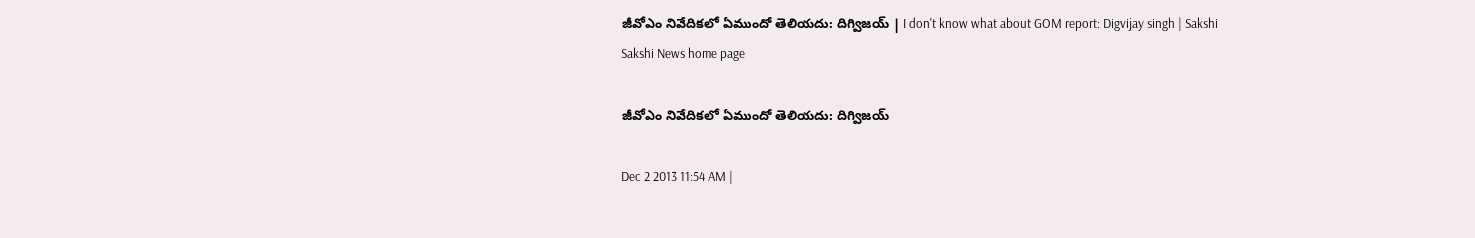జీవోఎం నివేదికలో ఏముందో తెలియదు: దిగ్విజయ్ | I don't know what about GOM report: Digvijay singh | Sakshi
Sakshi News home page

జీవోఎం నివేదికలో ఏముందో తెలియదు: దిగ్విజయ్

Dec 2 2013 11:54 AM |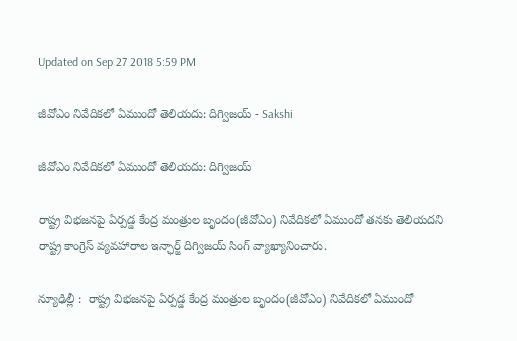Updated on Sep 27 2018 5:59 PM

జీవోఎం నివేదికలో ఏముందో తెలియదు: దిగ్విజయ్ - Sakshi

జీవోఎం నివేదికలో ఏముందో తెలియదు: దిగ్విజయ్

రాష్ట్ర విభజనపై ఏర్పడ్డ కేంద్ర మంత్రుల బృందం(జీవోఎం) నివేదికలో ఏముందో తనకు తెలియదని రాష్ట్ర కాంగ్రెస్ వ్యవహారాల ఇన్ఛార్జ్ దిగ్విజయ్ సింగ్ వ్యాఖ్యానించారు.

న్యూఢిల్లీ :  రాష్ట్ర విభజనపై ఏర్పడ్డ కేంద్ర మంత్రుల బృందం(జీవోఎం) నివేదికలో ఏముందో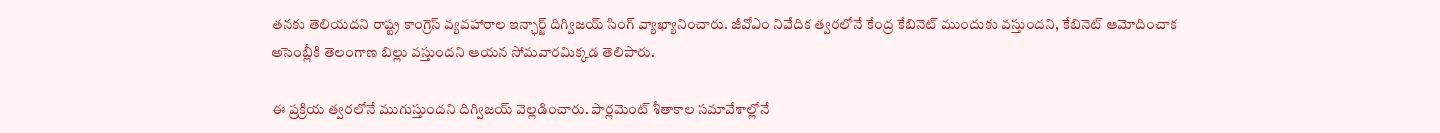తనకు తెలియదని రాష్ట్ర కాంగ్రెస్ వ్యవహారాల ఇన్ఛార్జ్ దిగ్విజయ్ సింగ్ వ్యాఖ్యానించారు. జీవోఎం నివేదిక త్వరలోనే కేంద్ర కేబినెట్ ముందుకు వస్తుందని, కేబినెట్ ఆమోదించాక అసెంబ్లీకి తెలంగాణ బిల్లు వస్తుందని ఆయన సోమవారమిక్కడ తెలిపారు.

ఈ ప్రక్రియ త్వరలోనే ముగుస్తుందని దిగ్విజయ్ వెల్లడించారు. పార్లమెంట్ శీతాకాల సమావేశాల్లోనే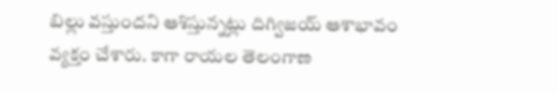బిల్లు వస్తుందని ఆశిస్తున్నట్లు దిగ్విజయ్ ఆశాభావం వ్యక్తం చేశారు. కాగా రాయల తెలంగాణ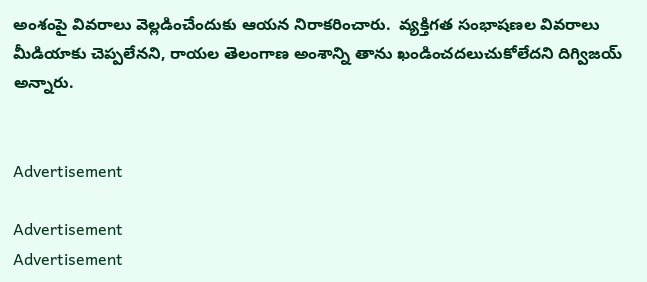అంశంపై వివరాలు వెల్లడించేందుకు ఆయన నిరాకరించారు.  వ్యక్తిగత సంభాషణల వివరాలు మీడియాకు చెప్పలేనని, రాయల తెలంగాణ అంశాన్ని తాను ఖండించదలుచుకోలేదని దిగ్విజయ్ అన్నారు.


Advertisement

Advertisement
Advertisement